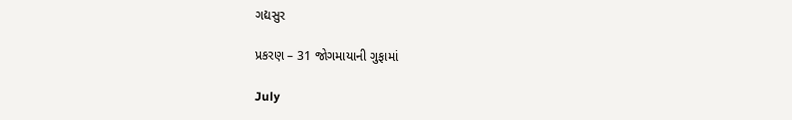ગદ્યસુર

પ્રકરણ – 31 જોગમાયાની ગુફામાં

July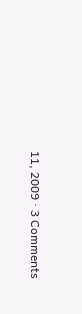11, 2009 · 3 Comments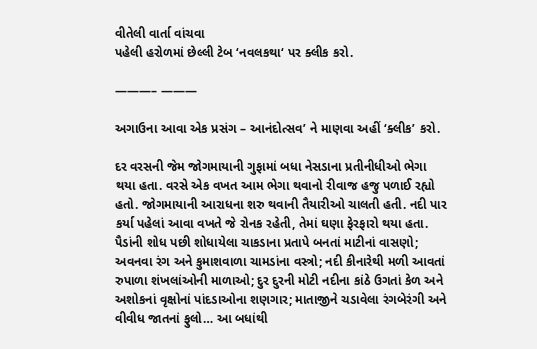વીતેલી વાર્તા વાંચવા
પહેલી હરોળમાં છેલ્લી ટેબ ‘નવલકથા‘ પર ક્લીક કરો.

———– ———

અગાઉના આવા એક પ્રસંગ – આનંદોત્સવ’ ને માણવા અહીં ‘ક્લીક’ કરો.

દર વરસની જેમ જોગમાયાની ગુફામાં બધા નેસડાના પ્રતીનીધીઓ ભેગા થયા હતા. વરસે એક વખત આમ ભેગા થવાનો રીવાજ હજુ પળાઈ રહ્યો હતો. જોગમાયાની આરાધના શરુ થવાની તૈયારીઓ ચાલતી હતી. નદી પાર કર્યા પહેલાં આવા વખતે જે રોનક રહેતી, તેમાં ઘણા ફેરફારો થયા હતા. પૈડાંની શોધ પછી શોધાયેલા ચાકડાના પ્રતાપે બનતાં માટીનાં વાસણો; અવનવા રંગ અને કુમાશવાળા ચામડાંના વસ્ત્રો; નદી કીનારેથી મળી આવતાં રુપાળા શંખલાંઓની માળાઓ; દુર દુરની મોટી નદીના કાંઠે ઉગતાં કેળ અને અશોકનાં વૃક્ષોનાં પાંદડાઓના શણગાર; માતાજીને ચડાવેલા રંગબેરંગી અને વીવીધ જાતનાં ફુલો… આ બધાંથી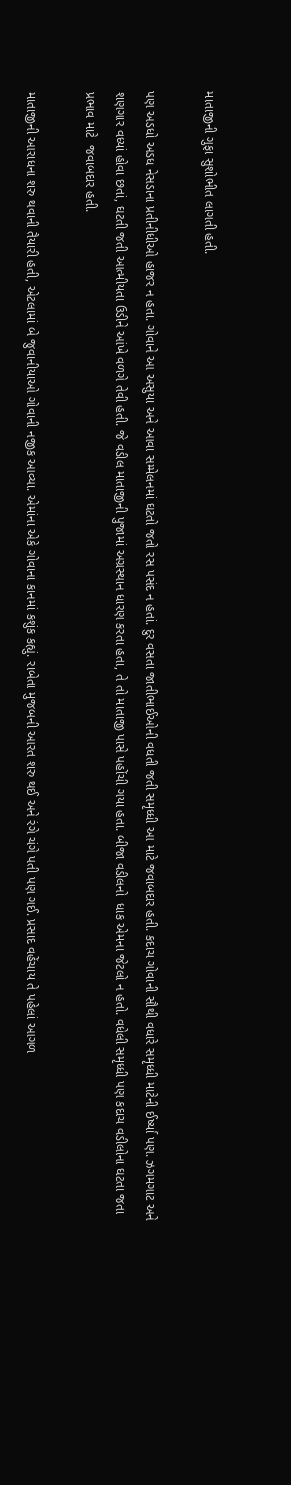માતાજીની ગુફા સુશોભીત લાગતી હતી.

પણ અડધો અડધ નેસડાના પ્રતીનીધીઓ હાજર ન હતા. ગોવાને આ અસુયા અને આવા સમ્મેલનમાં ઘટતો જતો રસ પસંદ ન હતાં. દુર વસતા જાતીભાઈઓની વધતી જતી સમૃધ્ધી આ માટે જવાબદાર હતી. કદાચ ગોવાની સૌથી વધારે સમૃધ્ધી માટેની ઈર્ષ્યા પણ. ઝગમગાટ અને શણગાર વધ્યાં હોવા છતાં, ઘટતી જતી આત્મીયતા ઉડીને આંખે વળગે તેવી હતી. જે વડીલ માતાજીની પુજામાં અગ્રસ્થાન ધારણ કરતા હતા, તે તો માતાજી પાસે પહોંચી ગયા હતા. બીજા વડીલનો  ધાક એમના જેટલો ન હતો. વધેલી સમૃધ્ધી પણ કદાચ વડીલોના ઘટતા જતા પ્રભાવ માટે  જવાબદાર હતી.

માતાજીની આરાધના શરુ થવાની તૈયારી હતી, એટલામાં બે જુવાનીયાઓ ગોવાની નજીક આવ્યા. એમાંના એકે ગોવાના કાનમાં કશુંક કહ્યું. રાબેતા મુજબની આરત શરુ થઈ અને રંગે ચંગે પતી પણ ગઈ. પ્રસાદ વહેંચાય તે પહેલાં આગળ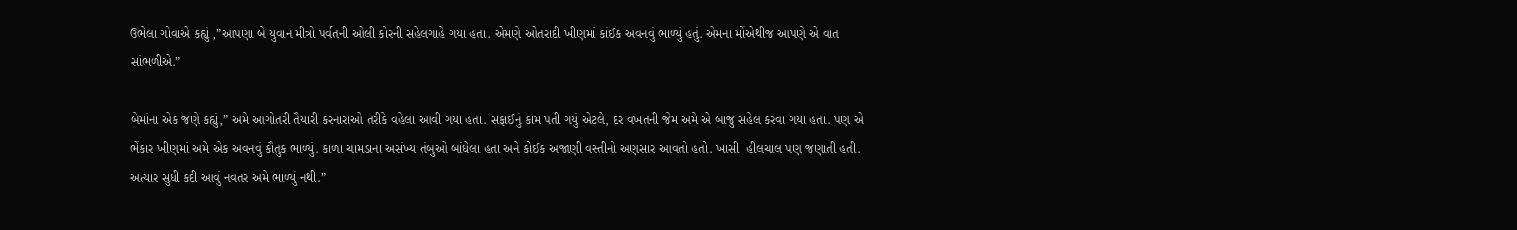ઉભેલા ગોવાએ કહ્યું ,”આપણા બે યુવાન મીત્રો પર્વતની ઓલી કોરની સહેલગાહે ગયા હતા. એમણે ઓતરાદી ખીણમાં કાંઈક અવનવું ભાળ્યું હતું. એમના મોંએથીજ આપણે એ વાત સાંભળીએ.”

બેમાંના એક જણે કહ્યું,” અમે આગોતરી તૈયારી કરનારાઓ તરીકે વહેલા આવી ગયા હતા. સફાઈનું કામ પતી ગયું એટલે, દર વખતની જેમ અમે એ બાજુ સહેલ કરવા ગયા હતા. પણ એ ભેંકાર ખીણમાં અમે એક અવનવું કૌતુક ભાળ્યું. કાળા ચામડાના અસંખ્ય તંબુઓ બાંધેલા હતા અને કોઈક અજાણી વસ્તીનો અણસાર આવતો હતો. ખાસી  હીલચાલ પણ જણાતી હતી. અત્યાર સુધી કદી આવું નવતર અમે ભાળ્યું નથી.”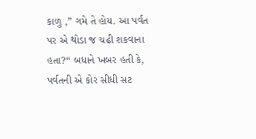કાળુ ,” ગમે તે હોય. આ પર્વત પર એ થોડા જ ચઢી શકવાના હતા?“ બધાને ખબર હતી કે, પર્વતની એ કોર સીધી સટ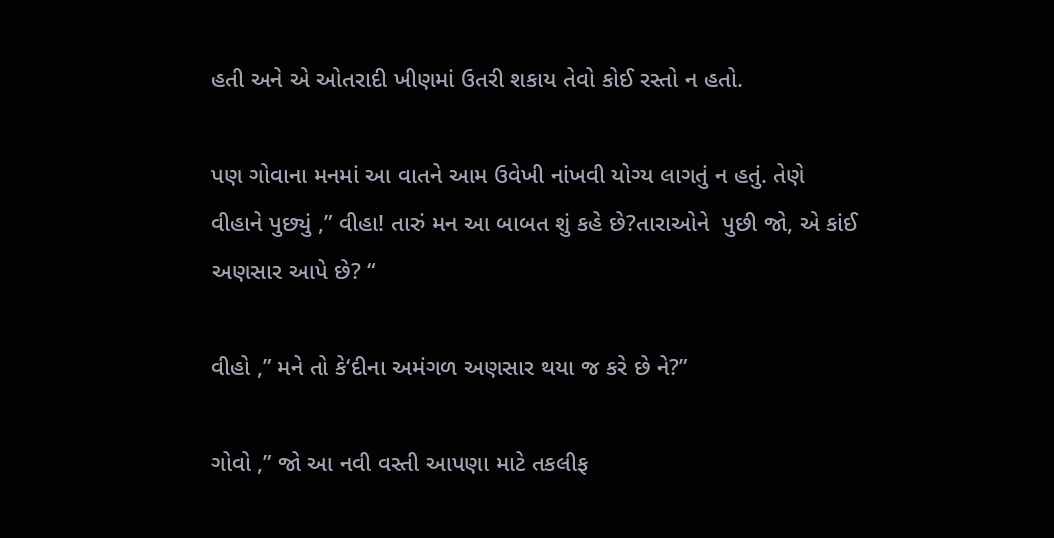હતી અને એ ઓતરાદી ખીણમાં ઉતરી શકાય તેવો કોઈ રસ્તો ન હતો.

પણ ગોવાના મનમાં આ વાતને આમ ઉવેખી નાંખવી યોગ્ય લાગતું ન હતું. તેણે વીહાને પુછ્યું ,” વીહા! તારું મન આ બાબત શું કહે છે?તારાઓને  પુછી જો, એ કાંઈ અણસાર આપે છે? “

વીહો ,” મને તો કે‘દીના અમંગળ અણસાર થયા જ કરે છે ને?”

ગોવો ,” જો આ નવી વસ્તી આપણા માટે તકલીફ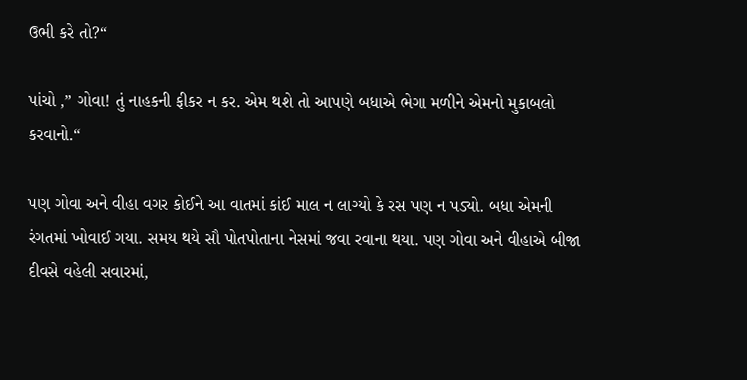ઉભી કરે તો?“

પાંચો ,” ગોવા! તું નાહકની ફીકર ન કર. એમ થશે તો આપણે બધાએ ભેગા મળીને એમનો મુકાબલો કરવાનો.“

પણ ગોવા અને વીહા વગર કોઈને આ વાતમાં કાંઈ માલ ન લાગ્યો કે રસ પણ ન પડ્યો. બધા એમની રંગતમાં ખોવાઈ ગયા. સમય થયે સૌ પોતપોતાના નેસમાં જવા રવાના થયા. પણ ગોવા અને વીહાએ બીજા દીવસે વહેલી સવારમાં,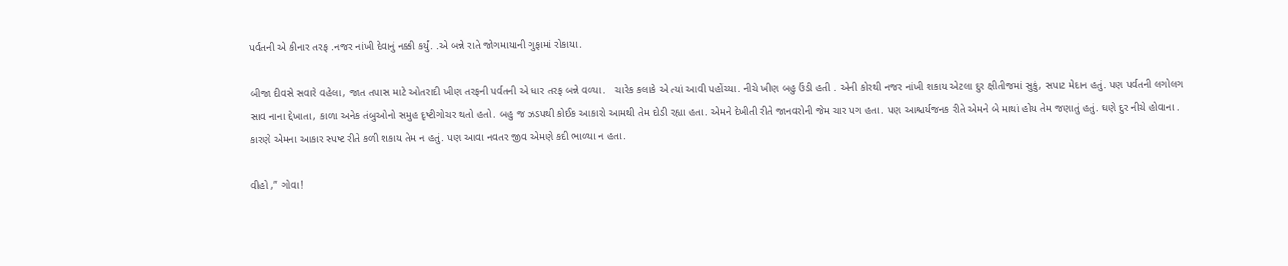પર્વતની એ કીનાર તરફ .નજર નાંખી દેવાનું નક્કી કર્યું. .એ બન્ને રાતે જોગમાયાની ગુફામાં રોકાયા.

બીજા દીવસે સવારે વહેલા, જાત તપાસ માટે ઓતરાદી ખીણ તરફની પર્વતની એ ધાર તરફ બન્ને વળ્યા.   ચારેક કલાકે એ ત્યાં આવી પહોંચ્યા. નીચે ખીણ બહુ ઉંડી હતી . એની કોરથી નજર નાંખી શકાય એટલા દુર ક્ષીતીજમાં સુકું, સપાટ મેદાન હતું. પણ પર્વતની લગોલગ સાવ નાના દ્દેખાતા, કાળા અનેક તંબુઓનો સમુહ દૃષ્ટીગોચર થતો હતો. બહુ જ ઝડપથી કોઈક આકારો આમથી તેમ દોડી રહ્યા હતા. એમને દેખીતી રીતે જાનવરોની જેમ ચાર પગ હતા. પણ આશ્ચર્યજનક રીતે એમને બે માથાં હોય તેમ જણાતું હતું. ઘણે દુર નીચે હોવાના . કારણે એમના આકાર સ્પષ્ટ રીતે કળી શકાય તેમ ન હતું. પણ આવા નવતર જીવ એમણે કદી ભાળ્યા ન હતા.

વીહો ,” ગોવા!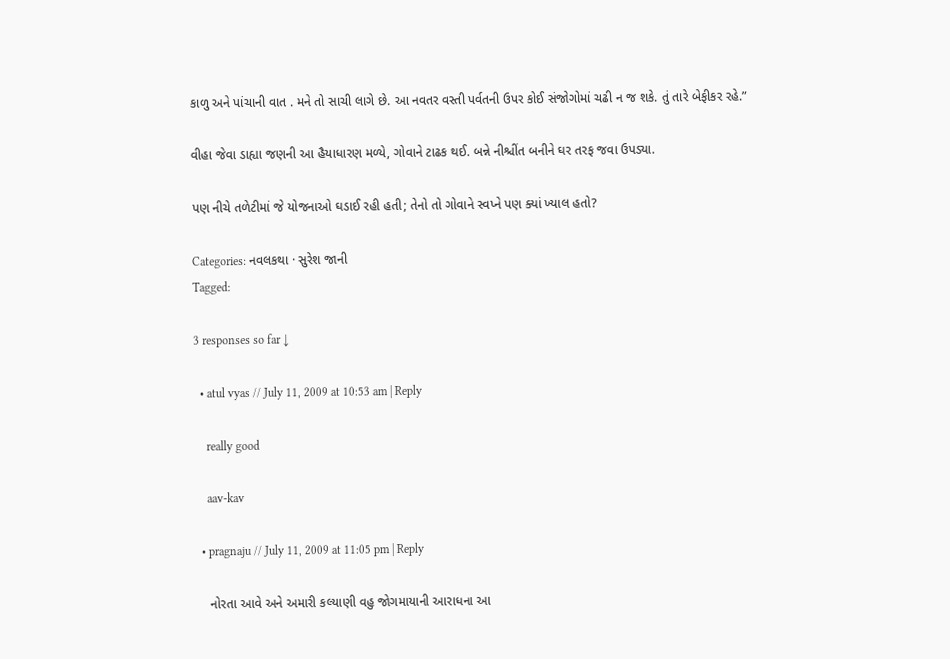કાળુ અને પાંચાની વાત . મને તો સાચી લાગે છે. આ નવતર વસ્તી પર્વતની ઉપર કોઈ સંજોગોમાં ચઢી ન જ શકે. તું તારે બેફીકર રહે.”

વીહા જેવા ડાહ્યા જણની આ હૈયાધારણ મળ્યે, ગોવાને ટાઢક થઈ. બન્ને નીશ્ચીંત બનીને ઘર તરફ જવા ઉપડ્યા.

પણ નીચે તળેટીમાં જે યોજનાઓ ઘડાઈ રહી હતી; તેનો તો ગોવાને સ્વપ્ને પણ ક્યાં ખ્યાલ હતો?

Categories: નવલકથા · સુરેશ જાની
Tagged:

3 responses so far ↓

  • atul vyas // July 11, 2009 at 10:53 am | Reply

    really good

    aav-kav

  • pragnaju // July 11, 2009 at 11:05 pm | Reply

    નોરતા આવે અને અમારી કલ્યાણી વહુ જોગમાયાની આરાધના આ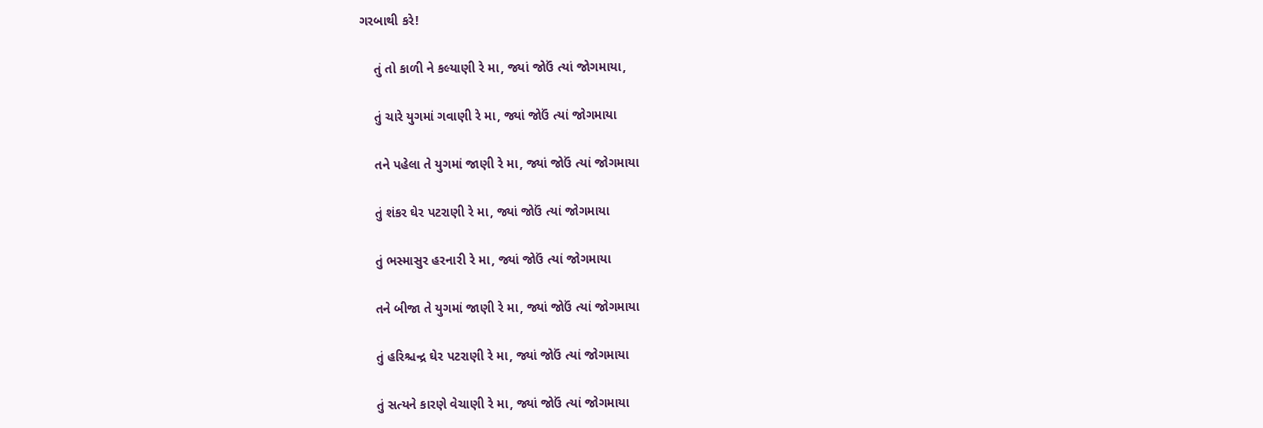ગરબાથી કરે!

    તું તો કાળી ને કલ્યાણી રે મા, જ્યાં જોઉં ત્યાં જોગમાયા,

    તું ચારે યુગમાં ગવાણી રે મા, જ્યાં જોઉં ત્યાં જોગમાયા

    તને પહેલા તે યુગમાં જાણી રે મા, જ્યાં જોઉં ત્યાં જોગમાયા

    તું શંકર ઘેર પટરાણી રે મા, જ્યાં જોઉં ત્યાં જોગમાયા

    તું ભસ્માસુર હરનારી રે મા, જ્યાં જોઉં ત્યાં જોગમાયા

    તને બીજા તે યુગમાં જાણી રે મા, જ્યાં જોઉં ત્યાં જોગમાયા

    તું હરિશ્ચન્દ્ર ઘેર પટરાણી રે મા, જ્યાં જોઉં ત્યાં જોગમાયા

    તું સત્યને કારણે વેચાણી રે મા, જ્યાં જોઉં ત્યાં જોગમાયા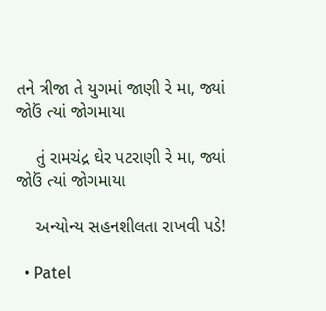તને ત્રીજા તે યુગમાં જાણી રે મા, જ્યાં જોઉં ત્યાં જોગમાયા

    તું રામચંદ્ર ઘેર પટરાણી રે મા, જ્યાં જોઉં ત્યાં જોગમાયા

    અન્યોન્ય સહનશીલતા રાખવી પડે!

  • Patel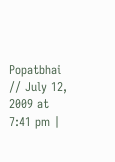Popatbhai // July 12, 2009 at 7:41 pm |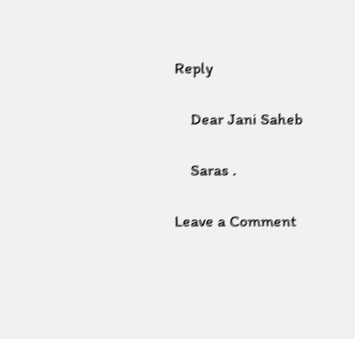Reply

    Dear Jani Saheb

    Saras .

Leave a Comment